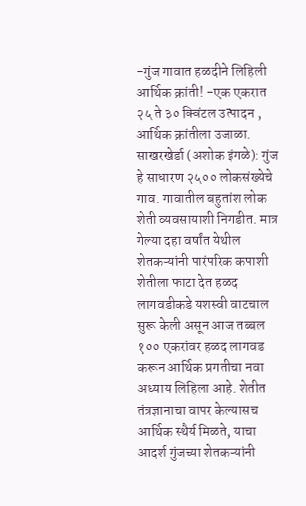-गुंज गावात हळदीने लिहिली आर्थिक क्रांती! -एक एकरात २५ ते ३० क्विंटल उत्पादन , आर्थिक क्रांतीला उजाळा.
साखरखेर्डा (अशोक इंगळे): गुंज हे साधारण २५०० लोकसंख्येचे गाव. गावातील बहुतांश लोक शेती व्यवसायाशी निगडीत. मात्र गेल्या दहा वर्षांत येथील शेतकऱ्यांनी पारंपरिक कपाशी शेतीला फाटा देत हळद लागवडीकडे यशस्वी वाटचाल सुरू केली असून आज तब्बल १०० एकरांवर हळद लागवड करून आर्थिक प्रगतीचा नवा अध्याय लिहिला आहे. शेतीत तंत्रज्ञानाचा वापर केल्यासच आर्थिक स्थैर्य मिळते, याचा आदर्श गुंजच्या शेतकऱ्यांनी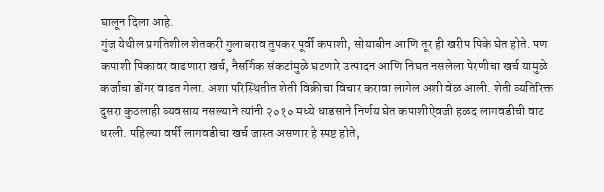घालून दिला आहे.
गुंज येथील प्रगतिशील शेतकरी गुलाबराव तुपकर पूर्वी कपाशी, सोयाबीन आणि तूर ही खरीप पिके घेत होते. पण कपाशी पिकावर वाढणारा खर्च, नैसर्गिक संकटांमुळे घटणारे उत्पादन आणि निघत नसलेला पेरणीचा खर्च यामुळे कर्जाचा डोंगर वाढत गेला. अशा परिस्थितीत शेती विक्रीचा विचार करावा लागेल अशी वेळ आली. शेती व्यतिरिक्त दुसरा कुठलाही व्यवसाय नसल्याने त्यांनी २०१० मध्ये धाडसाने निर्णय घेत कपाशीऐवजी हळद लागवडीची वाट धरली. पहिल्या वर्षी लागवडीचा खर्च जास्त असणार हे स्पष्ट होते,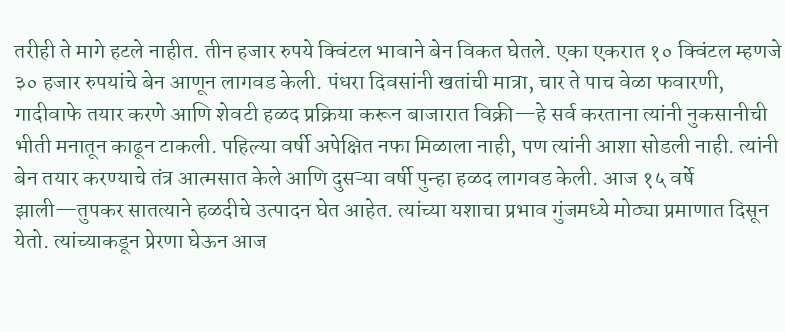तरीही ते मागे हटले नाहीत. तीन हजार रुपये क्विंटल भावाने बेन विकत घेतले. एका एकरात १० क्विंटल म्हणजे ३० हजार रुपयांचे बेन आणून लागवड केली. पंधरा दिवसांनी खतांची मात्रा, चार ते पाच वेळा फवारणी, गादीवाफे तयार करणे आणि शेवटी हळद प्रक्रिया करून बाजारात विक्री—हे सर्व करताना त्यांनी नुकसानीची भीती मनातून काढून टाकली. पहिल्या वर्षी अपेक्षित नफा मिळाला नाही, पण त्यांनी आशा सोडली नाही. त्यांनी बेन तयार करण्याचे तंत्र आत्मसात केले आणि दुसऱ्या वर्षी पुन्हा हळद लागवड केली. आज १५ वर्षे झाली—तुपकर सातत्याने हळदीचे उत्पादन घेत आहेत. त्यांच्या यशाचा प्रभाव गुंजमध्ये मोठ्या प्रमाणात दिसून येतो. त्यांच्याकडून प्रेरणा घेऊन आज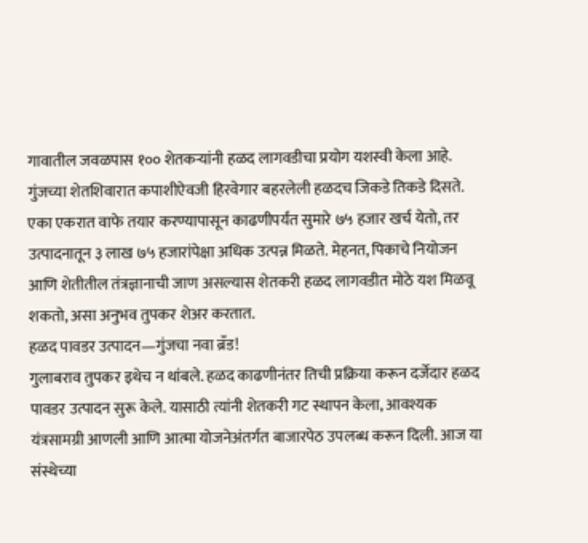गावातील जवळपास १०० शेतकऱ्यांनी हळद लागवडीचा प्रयोग यशस्वी केला आहे. गुंजच्या शेतशिवारात कपाशीऐवजी हिरवेगार बहरलेली हळदच जिकडे तिकडे दिसते. एका एकरात वाफे तयार करण्यापासून काढणीपर्यंत सुमारे ७५ हजार खर्च येतो, तर उत्पादनातून ३ लाख ७५ हजारांपेक्षा अधिक उत्पन्न मिळते. मेहनत, पिकाचे नियोजन आणि शेतीतील तंत्रज्ञानाची जाण असल्यास शेतकरी हळद लागवडीत मोठे यश मिळवू शकतो, असा अनुभव तुपकर शेअर करतात.
हळद पावडर उत्पादन—गुंजचा नवा ब्रँड!
गुलाबराव तुपकर इथेच न थांबले. हळद काढणीनंतर तिची प्रक्रिया करून दर्जेदार हळद पावडर उत्पादन सुरू केले. यासाठी त्यांनी शेतकरी गट स्थापन केला, आवश्यक यंत्रसामग्री आणली आणि आत्मा योजनेअंतर्गत बाजारपेठ उपलब्ध करून दिली. आज या संस्थेच्या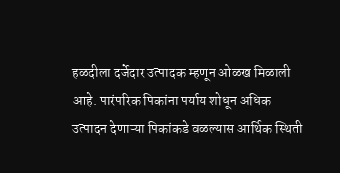हळदीला दर्जेदार उत्पादक म्हणून ओळख मिळाली आहे. पारंपरिक पिकांना पर्याय शोधून अधिक उत्पादन देणाऱ्या पिकांकडे वळल्यास आर्थिक स्थिती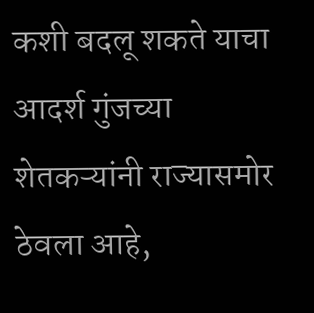कशी बदलू शकते याचा आदर्श गुंजच्या शेतकऱ्यांनी राज्यासमोर ठेवला आहे,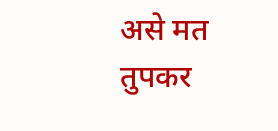असे मत तुपकर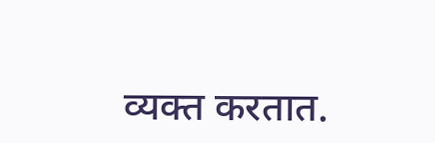व्यक्त करतात.